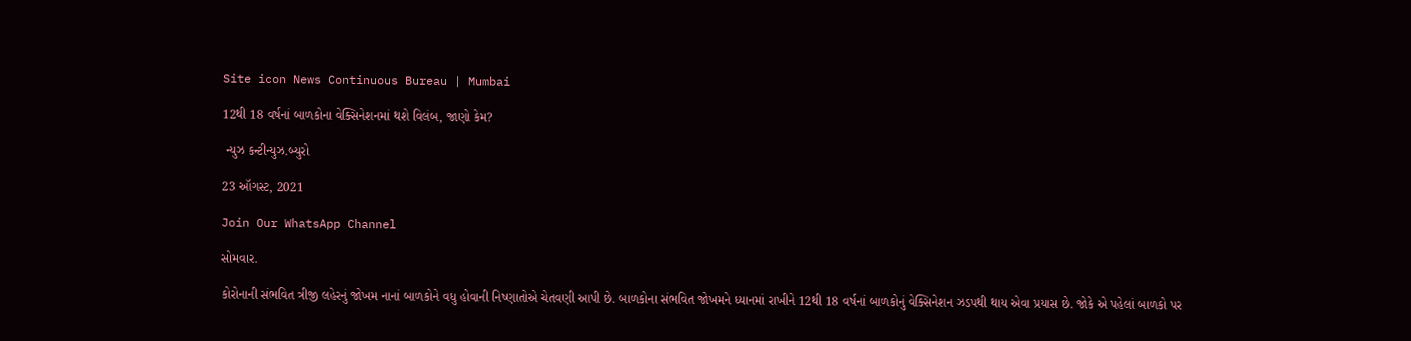Site icon News Continuous Bureau | Mumbai

12થી 18 વર્ષનાં બાળકોના વેક્સિનેશનમાં થશે વિલંબ, જાણો કેમ?

 ન્યુઝ કન્ટીન્યુઝ.બ્યુરો

23 ઑગસ્ટ, 2021

Join Our WhatsApp Channel

સોમવાર.

કોરોનાની સંભવિત ત્રીજી લહેરનું જોખમ નાનાં બાળકોને વધુ હોવાની નિષ્ણાતોએ ચેતવણી આપી છે. બાળકોના સંભવિત જોખમને ધ્યાનમાં રાખીને 12થી 18 વર્ષનાં બાળકોનું વેક્સિનેશન ઝડપથી થાય એવા પ્રયાસ છે. જોકે એ પહેલાં બાળકો પર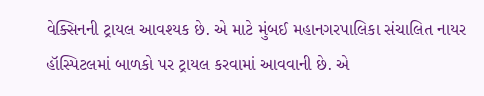વેક્સિનની ટ્રાયલ આવશ્યક છે. એ માટે મુંબઈ મહાનગરપાલિકા સંચાલિત નાયર હૉસ્પિટલમાં બાળકો પર ટ્રાયલ કરવામાં આવવાની છે. એ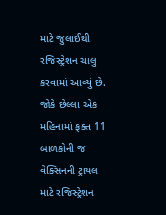માટે જુલાઈથી રજિસ્ટ્રેશન ચાલુ કરવામાં આવ્યું છે. જોકે છેલ્લા એક મહિનામાં ફક્ત 11 બાળકોની જ વેક્સિનની ટ્રાયલ માટે રજિસ્ટ્રેશન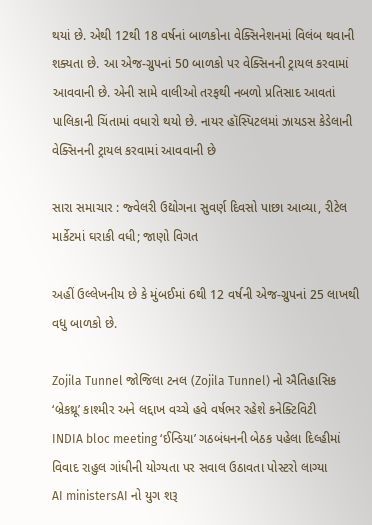થયાં છે. એથી 12થી 18 વર્ષનાં બાળકોના વેક્સિનેશનમાં વિલંબ થવાની શક્યતા છે. આ એજ-ગ્રુપનાં 50 બાળકો પર વેક્સિનની ટ્રાયલ કરવામાં આવવાની છે. એની સામે વાલીઓ તરફથી નબળો પ્રતિસાદ આવતાં પાલિકાની ચિંતામાં વધારો થયો છે. નાયર હૉસ્પિટલમાં ઝાયડસ કેડેલાની વેક્સિનની ટ્રાયલ કરવામાં આવવાની છે

સારા સમાચાર : જ્વેલરી ઉદ્યોગના સુવર્ણ દિવસો પાછા આવ્યા, રીટેલ માર્કેટમાં ઘરાકી વધી; જાણો વિગત

અહીં ઉલ્લેખનીય છે કે મુંબઈમાં 6થી 12 વર્ષની એજ-ગ્રુપનાં 25 લાખથી વધુ બાળકો છે.

Zojila Tunnel જોજિલા ટનલ (Zojila Tunnel) નો ઐતિહાસિક ‘બ્રેકથ્રૂ’ કાશ્મીર અને લદ્દાખ વચ્ચે હવે વર્ષભર રહેશે કનેક્ટિવિટી
INDIA bloc meeting ‘ઈન્ડિયા’ ગઠબંધનની બેઠક પહેલા દિલ્હીમાં વિવાદ રાહુલ ગાંધીની યોગ્યતા પર સવાલ ઉઠાવતા પોસ્ટરો લાગ્યા
AI ministersAI નો યુગ શરૂ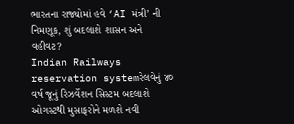ભારતના રાજ્યોમાં હવે ‘AI મંત્રી’ ની નિમણૂક, શું બદલાશે શાસન અને વહીવટ?
Indian Railways reservation systemરેલવેનું ૪૦ વર્ષ જૂનું રિઝર્વેશન સિસ્ટમ બદલાશે ઓગસ્ટથી મુસાફરોને મળશે નવી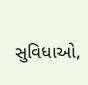સુવિધાઓ,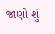જાણો શું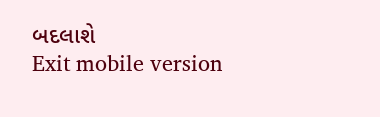બદલાશે
Exit mobile version